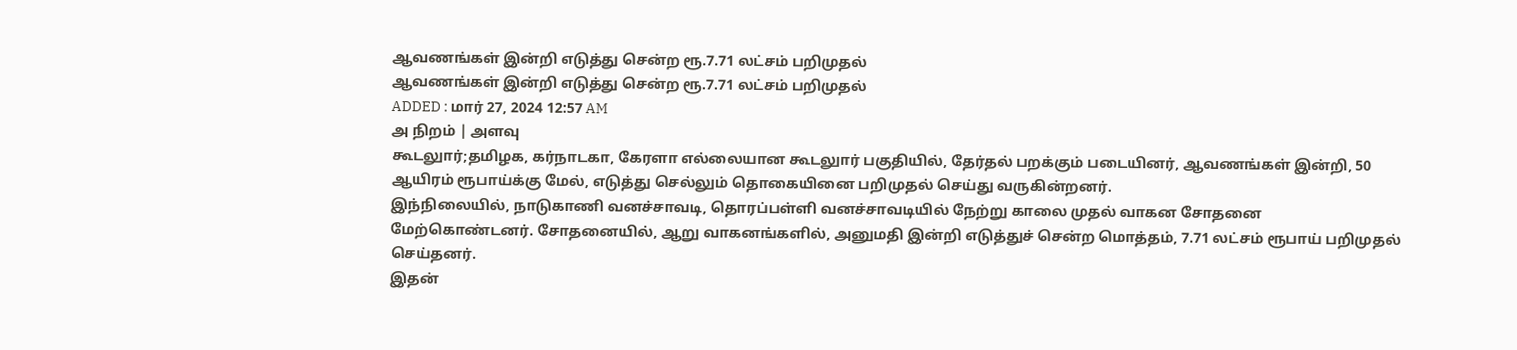ஆவணங்கள் இன்றி எடுத்து சென்ற ரூ.7.71 லட்சம் பறிமுதல்
ஆவணங்கள் இன்றி எடுத்து சென்ற ரூ.7.71 லட்சம் பறிமுதல்
ADDED : மார் 27, 2024 12:57 AM
அ நிறம் | அளவு
கூடலுார்;தமிழக, கர்நாடகா, கேரளா எல்லையான கூடலுார் பகுதியில், தேர்தல் பறக்கும் படையினர், ஆவணங்கள் இன்றி, 50 ஆயிரம் ரூபாய்க்கு மேல், எடுத்து செல்லும் தொகையினை பறிமுதல் செய்து வருகின்றனர்.
இந்நிலையில், நாடுகாணி வனச்சாவடி, தொரப்பள்ளி வனச்சாவடியில் நேற்று காலை முதல் வாகன சோதனை மேற்கொண்டனர். சோதனையில், ஆறு வாகனங்களில், அனுமதி இன்றி எடுத்துச் சென்ற மொத்தம், 7.71 லட்சம் ரூபாய் பறிமுதல் செய்தனர்.
இதன்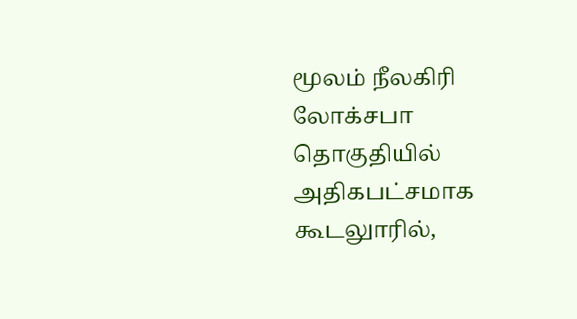மூலம் நீலகிரி லோக்சபா தொகுதியில் அதிகபட்சமாக கூடலுாரில்,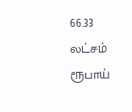66.33 லட்சம் ரூபாய்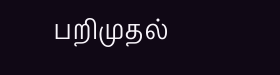பறிமுதல்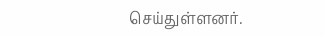செய்துள்ளனர்.